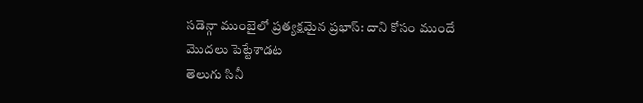సడెన్గా ముంబైలో ప్రత్యక్షమైన ప్రభాస్: దాని కోసం ముందే మొదలు పెట్టేశాడట
తెలుగు సినీ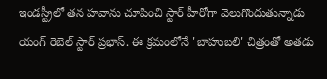ఇండస్ట్రీలో తన హవాను చూపించి స్టార్ హీరోగా వెలుగొందుతున్నాడు యంగ్ రెబెల్ స్టార్ ప్రభాస్. ఈ క్రమంలోనే 'బాహుబలి' చిత్రంతో అతడు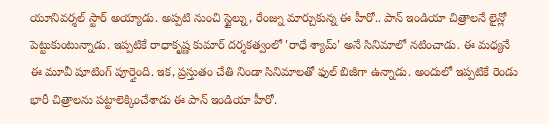యూనివర్శల్ స్టార్ అయ్యాడు. అప్పటి నుంచి స్టైల్ను, రేంజ్ను మార్చుకున్న ఈ హీరో.. పాన్ ఇండియా చిత్రాలనే లైన్లో పెట్టుకుంటున్నాడు. ఇప్పటికే రాధాకృష్ణ కుమార్ దర్శకత్వంలో 'రాధే శ్యామ్' అనే సినిమాలో నటించాడు. ఈ మధ్యనే ఈ మూవీ షూటింగ్ పూర్తైంది. ఇక, ప్రస్తుతం చేతి నిండా సినిమాలతో ఫుల్ బిజీగా ఉన్నాడు. అందులో ఇప్పటికే రెండు భారీ చిత్రాలను పట్టాలెక్కించేశాడు ఈ పాన్ ఇండియా హీరో.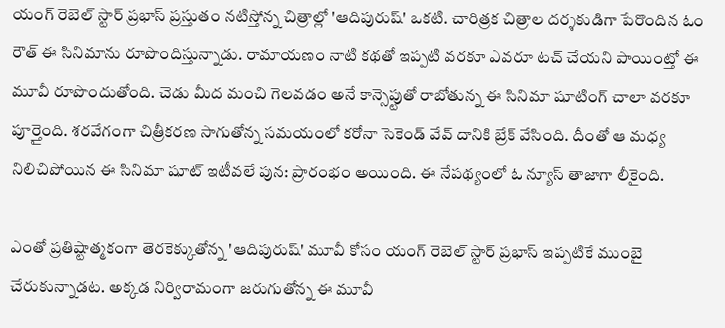యంగ్ రెబెల్ స్టార్ ప్రభాస్ ప్రస్తుతం నటిస్తోన్న చిత్రాల్లో 'ఆదిపురుష్' ఒకటి. చారిత్రక చిత్రాల దర్శకుడిగా పేరొందిన ఓం రౌత్ ఈ సినిమాను రూపొందిస్తున్నాడు. రామాయణం నాటి కథతో ఇప్పటి వరకూ ఎవరూ టచ్ చేయని పాయింట్తో ఈ మూవీ రూపొందుతోంది. చెడు మీద మంచి గెలవడం అనే కాన్సెప్టుతో రాబోతున్న ఈ సినిమా షూటింగ్ చాలా వరకూ పూర్తైంది. శరవేగంగా చిత్రీకరణ సాగుతోన్న సమయంలో కరోనా సెకెండ్ వేవ్ దానికి బ్రేక్ వేసింది. దీంతో ఆ మధ్య నిలిచిపోయిన ఈ సినిమా షూట్ ఇటీవలే పున: ప్రారంభం అయింది. ఈ నేపథ్యంలో ఓ న్యూస్ తాజాగా లీకైంది.

ఎంతో ప్రతిష్టాత్మకంగా తెరకెక్కుతోన్న 'ఆదిపురుష్' మూవీ కోసం యంగ్ రెబెల్ స్టార్ ప్రభాస్ ఇప్పటికే ముంబై చేరుకున్నాడట. అక్కడ నిర్విరామంగా జరుగుతోన్న ఈ మూవీ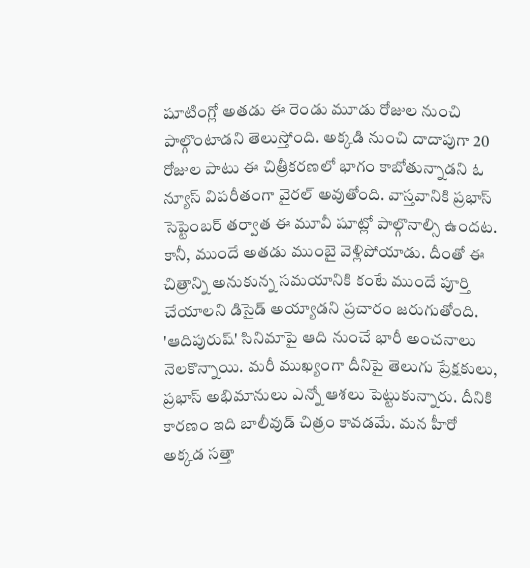షూటింగ్లో అతడు ఈ రెండు మూడు రోజుల నుంచి పాల్గొంటాడని తెలుస్తోంది. అక్కడి నుంచి దాదాపుగా 20 రోజుల పాటు ఈ చిత్రీకరణలో భాగం కాబోతున్నాడని ఓ న్యూస్ విపరీతంగా వైరల్ అవుతోంది. వాస్తవానికి ప్రభాస్ సెప్టెంబర్ తర్వాత ఈ మూవీ షూట్లో పాల్గొనాల్సి ఉందట. కానీ, ముందే అతడు ముంబై వెళ్లిపోయాడు. దీంతో ఈ చిత్రాన్ని అనుకున్న సమయానికి కంటే ముందే పూర్తి చేయాలని డిసైడ్ అయ్యాడని ప్రచారం జరుగుతోంది.
'ఆదిపురుష్' సినిమాపై ఆది నుంచే భారీ అంచనాలు నెలకొన్నాయి. మరీ ముఖ్యంగా దీనిపై తెలుగు ప్రేక్షకులు, ప్రభాస్ అభిమానులు ఎన్నో ఆశలు పెట్టుకున్నారు. దీనికి కారణం ఇది బాలీవుడ్ చిత్రం కావడమే. మన హీరో అక్కడ సత్తా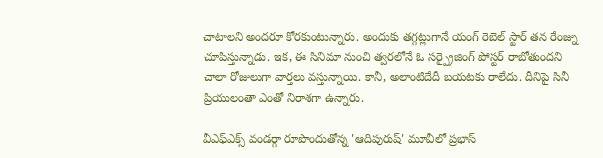చాటాలని అందరూ కోరకుంటున్నారు. అందుకు తగ్గట్లుగానే యంగ్ రెబెల్ స్టార్ తన రేంజ్ను చూపిస్తున్నాడు. ఇక, ఈ సినిమా నుంచి త్వరలోనే ఓ సర్ప్రైజింగ్ పోస్టర్ రాబోతుందని చాలా రోజులుగా వార్తలు వస్తున్నాయి. కానీ, అలాంటిదేదీ బయటకు రాలేదు. దీనిపై సినీ ప్రియులంతా ఎంతో నిరాశగా ఉన్నారు.

వీఎఫ్ఎక్స్ వండర్గా రూపొందుతోన్న 'ఆదిపురుష్' మూవీలో ప్రభాస్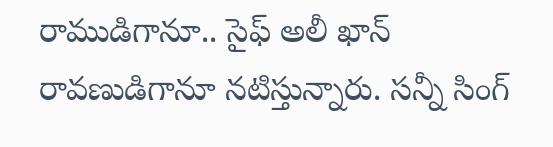రాముడిగానూ.. సైఫ్ అలీ ఖాన్ రావణుడిగానూ నటిస్తున్నారు. సన్నీ సింగ్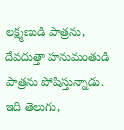లక్ష్మణుడి పాత్రను, దేవదుత్తా హనుమంతుడి పాత్రను పోషిస్తున్నాడు. ఇది తెలుగు,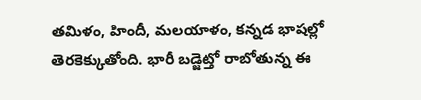తమిళం, హిందీ, మలయాళం, కన్నడ భాషల్లో తెరకెక్కుతోంది. భారీ బడ్జెట్తో రాబోతున్న ఈ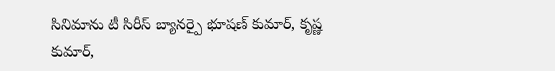సినిమాను టీ సిరీస్ బ్యానర్పై భూషణ్ కుమార్, కృష్ణ కుమార్,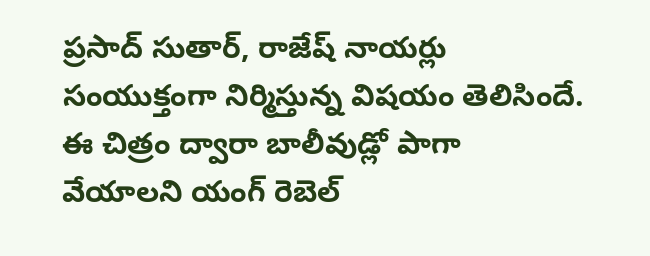ప్రసాద్ సుతార్, రాజేష్ నాయర్లు సంయుక్తంగా నిర్మిస్తున్న విషయం తెలిసిందే. ఈ చిత్రం ద్వారా బాలీవుడ్లో పాగా వేయాలని యంగ్ రెబెల్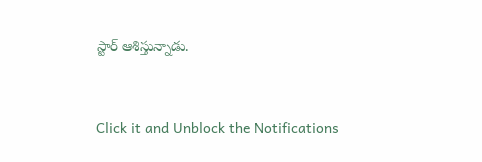స్టార్ ఆశిస్తున్నాడు.


Click it and Unblock the Notifications